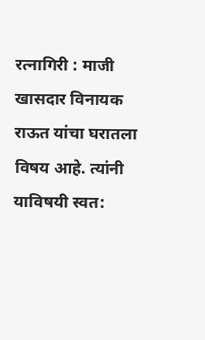रत्नागिरी : माजी खासदार विनायक राऊत यांचा घरातला विषय आहे. त्यांनी याविषयी स्वत: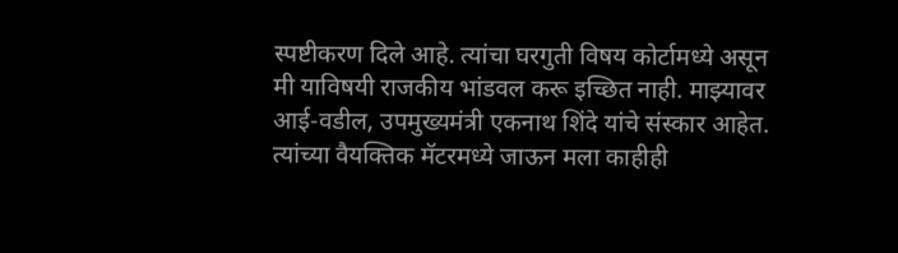स्पष्टीकरण दिले आहे. त्यांचा घरगुती विषय कोर्टामध्ये असून मी याविषयी राजकीय भांडवल करू इच्छित नाही. माझ्यावर आई-वडील, उपमुख्यमंत्री एकनाथ शिंदे यांचे संस्कार आहेत. त्यांच्या वैयक्तिक मॅटरमध्ये जाऊन मला काहीही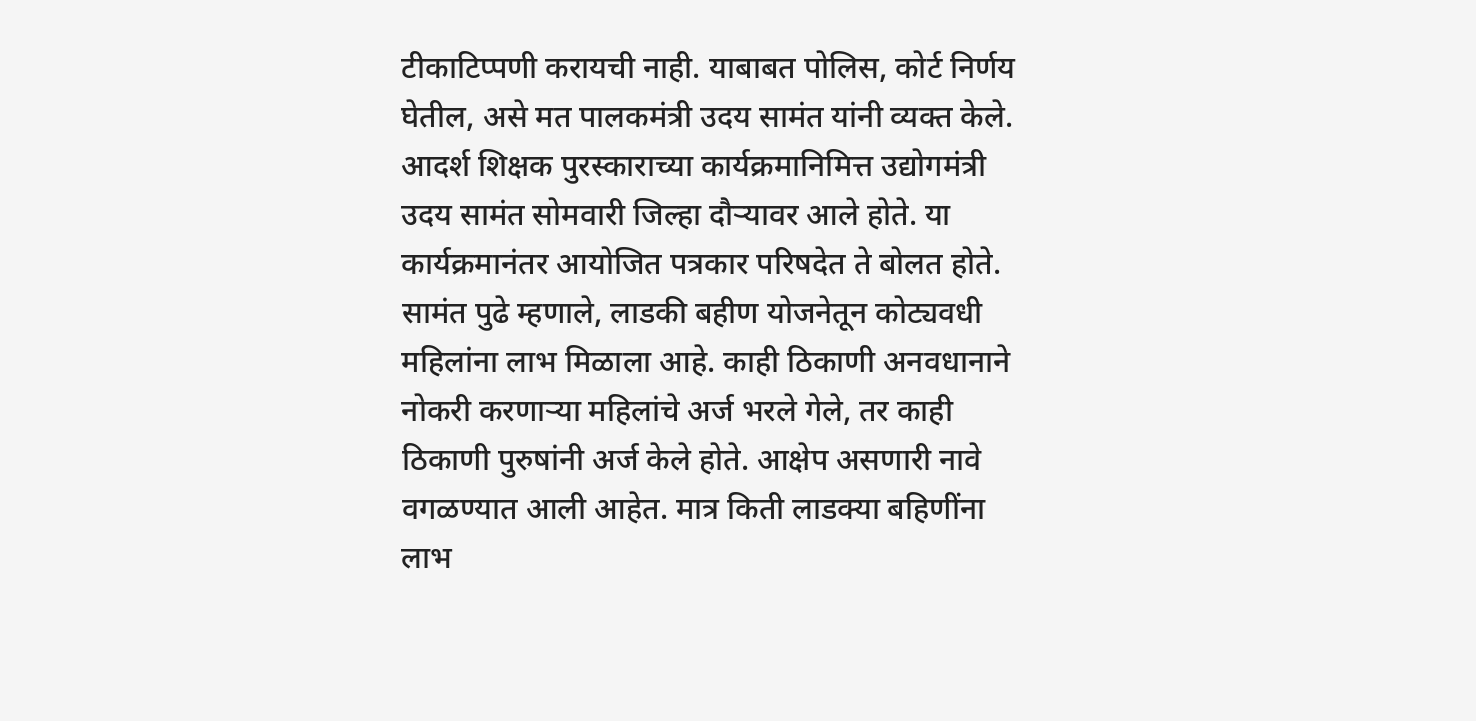टीकाटिप्पणी करायची नाही. याबाबत पोलिस, कोर्ट निर्णय घेतील, असे मत पालकमंत्री उदय सामंत यांनी व्यक्त केले. आदर्श शिक्षक पुरस्काराच्या कार्यक्रमानिमित्त उद्योगमंत्री उदय सामंत सोमवारी जिल्हा दौऱ्यावर आले होते. या कार्यक्रमानंतर आयोजित पत्रकार परिषदेत ते बोलत होते.
सामंत पुढे म्हणाले, लाडकी बहीण योजनेतून कोट्यवधी महिलांना लाभ मिळाला आहे. काही ठिकाणी अनवधानाने नोकरी करणाऱ्या महिलांचे अर्ज भरले गेले, तर काही ठिकाणी पुरुषांनी अर्ज केले होते. आक्षेप असणारी नावे वगळण्यात आली आहेत. मात्र किती लाडक्या बहिणींना लाभ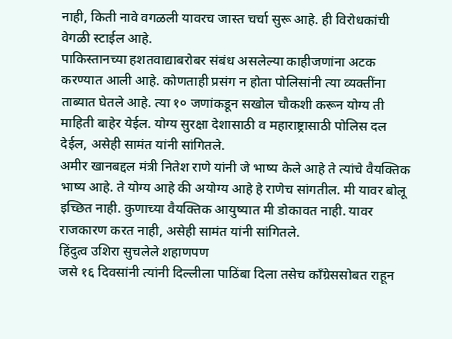नाही, किती नावे वगळली यावरच जास्त चर्चा सुरू आहे. ही विरोधकांची वेगळी स्टाईल आहे.
पाकिस्तानच्या हशतवाद्याबरोबर संबंध असलेल्या काहीजणांना अटक करण्यात आली आहे. कोणताही प्रसंग न होता पोलिसांनी त्या व्यक्तींना ताब्यात घेतले आहे. त्या १० जणांकडून सखोल चौकशी करून योग्य ती माहिती बाहेर येईल. योग्य सुरक्षा देशासाठी व महाराष्ट्रासाठी पोलिस दल देईल, असेही सामंत यांनी सांगितले.
अमीर खानबद्दल मंत्री नितेश राणे यांनी जे भाष्य केले आहे ते त्यांचे वैयक्तिक भाष्य आहे. ते योग्य आहे की अयोग्य आहे हे राणेच सांगतील. मी यावर बोलू इच्छित नाही. कुणाच्या वैयक्तिक आयुष्यात मी डोकावत नाही. यावर राजकारण करत नाही, असेही सामंत यांनी सांगितले.
हिंदुत्व उशिरा सुचलेले शहाणपण
जसे १६ दिवसांनी त्यांनी दिल्लीला पाठिंबा दिला तसेच काँग्रेससोबत राहून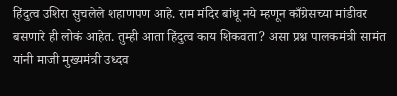हिंदुत्व उशिरा सुचलेले शहाणपण आहे. राम मंदिर बांधू नये म्हणून काँग्रेसच्या मांडीवर बसणारे ही लोकं आहेत. तुम्ही आता हिंदुत्व काय शिकवता? असा प्रश्न पालकमंत्री सामंत यांनी माजी मुख्यमंत्री उध्दव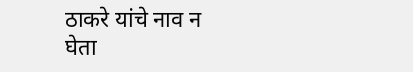ठाकरे यांचे नाव न घेता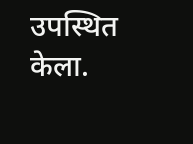उपस्थित केला.